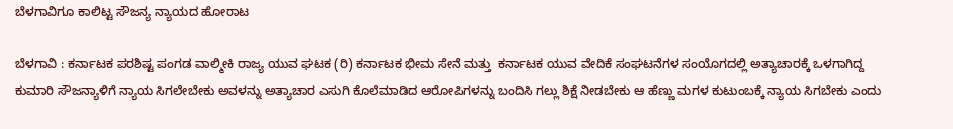ಬೆಳಗಾವಿಗೂ ಕಾಲಿಟ್ಟ ಸೌಜನ್ಯ ನ್ಯಾಯದ ಹೋರಾಟ

ಬೆಳಗಾವಿ : ಕರ್ನಾಟಕ ಪರಶಿಷ್ಟ ಪಂಗಡ ವಾಲ್ಮೀಕಿ ರಾಜ್ಯ ಯುವ ಘಟಕ (ರಿ) ಕರ್ನಾಟಕ ಭೀಮ ಸೇನೆ ಮತ್ತು  ಕರ್ನಾಟಕ ಯುವ ವೇದಿಕೆ ಸಂಘಟನೆಗಳ ಸಂಯೊಗದಲ್ಲಿ ಅತ್ಯಾಚಾರಕ್ಕೆ ಒಳಗಾಗಿದ್ದ  ಕುಮಾರಿ ಸೌಜನ್ಯಾಳಿಗೆ ನ್ಯಾಯ ಸಿಗಲೇಬೇಕು ಅವಳನ್ನು ಅತ್ಯಾಚಾರ ಎಸುಗಿ ಕೊಲೆಮಾಡಿದ ಆರೋಪಿಗಳನ್ನು ಬಂದಿಸಿ ಗಲ್ಲು ಶಿಕ್ಷೆ ನೀಡಬೇಕು ಆ ಹೆಣ್ಣು ಮಗಳ ಕುಟುಂಬಕ್ಕೆ ನ್ಯಾಯ ಸಿಗಬೇಕು ಎಂದು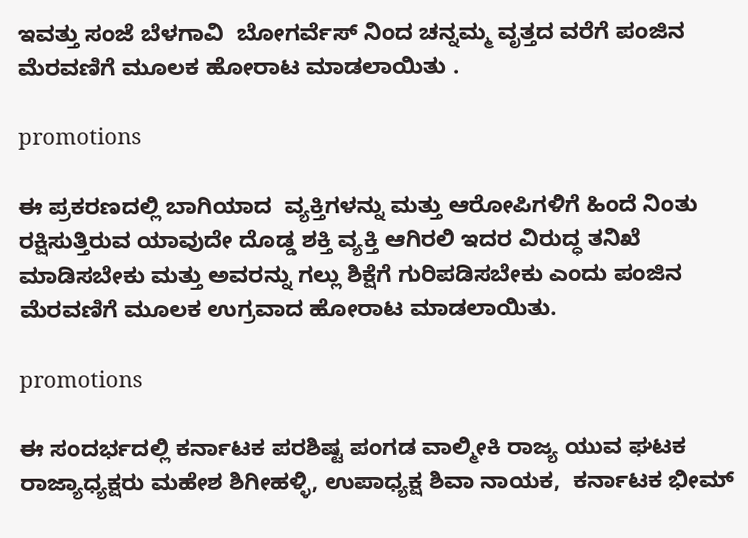ಇವತ್ತು ಸಂಜೆ ಬೆಳಗಾವಿ  ಬೋಗರ್ವೆಸ್ ನಿಂದ ಚನ್ನಮ್ಮ ವೃತ್ತದ ವರೆಗೆ ಪಂಜಿನ ಮೆರವಣಿಗೆ ಮೂಲಕ ಹೋರಾಟ ಮಾಡಲಾಯಿತು .

promotions

ಈ ಪ್ರಕರಣದಲ್ಲಿ ಬಾಗಿಯಾದ  ವ್ಯಕ್ತಿಗಳನ್ನು ಮತ್ತು ಆರೋಪಿಗಳಿಗೆ ಹಿಂದೆ ನಿಂತು ರಕ್ಷಿಸುತ್ತಿರುವ ಯಾವುದೇ ದೊಡ್ಡ ಶಕ್ತಿ ವ್ಯಕ್ತಿ ಆಗಿರಲಿ ಇದರ ವಿರುದ್ಧ ತನಿಖೆ ಮಾಡಿಸಬೇಕು ಮತ್ತು ಅವರನ್ನು ಗಲ್ಲು ಶಿಕ್ಷೆಗೆ ಗುರಿಪಡಿಸಬೇಕು ಎಂದು ಪಂಜಿನ ಮೆರವಣಿಗೆ ಮೂಲಕ ಉಗ್ರವಾದ ಹೋರಾಟ ಮಾಡಲಾಯಿತು.

promotions

ಈ ಸಂದರ್ಭದಲ್ಲಿ ಕರ್ನಾಟಕ ಪರಶಿಷ್ಟ ಪಂಗಡ ವಾಲ್ಮೀಕಿ ರಾಜ್ಯ ಯುವ ಘಟಕ ರಾಜ್ಯಾಧ್ಯಕ್ಷರು ಮಹೇಶ ಶಿಗೀಹಳ್ಳಿ, ಉಪಾಧ್ಯಕ್ಷ ಶಿವಾ ನಾಯಕ,  ಕರ್ನಾಟಕ ಭೀಮ್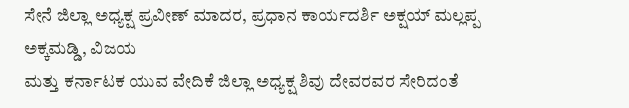ಸೇನೆ ಜಿಲ್ಲಾ ಅಧ್ಯಕ್ಷ ಪ್ರವೀಣ್ ಮಾದರ, ಪ್ರಧಾನ ಕಾರ್ಯದರ್ಶಿ ಅಕ್ಷಯ್ ಮಲ್ಲಪ್ಪ ಅಕ್ಕಮಡ್ಡಿ, ವಿಜಯ
ಮತ್ತು ಕರ್ನಾಟಕ ಯುವ ವೇದಿಕೆ ಜಿಲ್ಲಾ ಅಧ್ಯಕ್ಷ ಶಿವು ದೇವರವರ ಸೇರಿದಂತೆ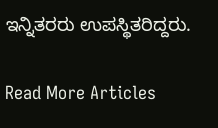ಇನ್ನಿತರರು ಉಪಸ್ಥಿತರಿದ್ದರು.

Read More Articles